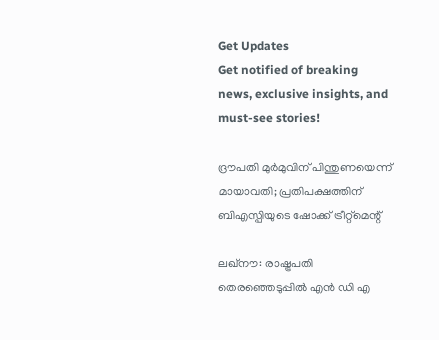Get Updates
Get notified of breaking news, exclusive insights, and must-see stories!

ദ്രൗപതി മുര്‍മുവിന് പിന്തുണയെന്ന് മായാവതി; പ്രതിപക്ഷത്തിന് ബിഎസ്പിയുടെ ഷോക്ക് ട്രീറ്റ്‌മെന്റ്

ലഖ്‌നൗ: രാഷ്ട്രപതി തെരഞ്ഞെടുപ്പില്‍ എന്‍ ഡി എ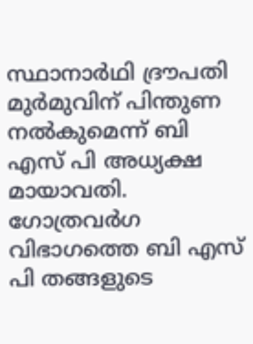സ്ഥാനാര്‍ഥി ദ്രൗപതി മുര്‍മുവിന് പിന്തുണ നല്‍കുമെന്ന് ബി എസ് പി അധ്യക്ഷ മായാവതി. ഗോത്രവര്‍ഗ വിഭാഗത്തെ ബി എസ് പി തങ്ങളുടെ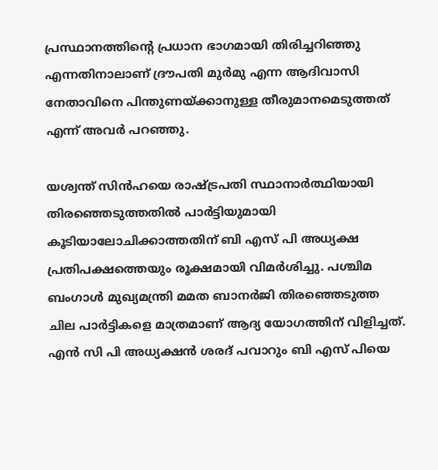പ്രസ്ഥാനത്തിന്റെ പ്രധാന ഭാഗമായി തിരിച്ചറിഞ്ഞു എന്നതിനാലാണ് ദ്രൗപതി മുര്‍മു എന്ന ആദിവാസി നേതാവിനെ പിന്തുണയ്ക്കാനുള്ള തീരുമാനമെടുത്തത് എന്ന് അവര്‍ പറഞ്ഞു.

യശ്വന്ത് സിന്‍ഹയെ രാഷ്ട്രപതി സ്ഥാനാര്‍ത്ഥിയായി തിരഞ്ഞെടുത്തതില്‍ പാര്‍ട്ടിയുമായി കൂടിയാലോചിക്കാത്തതിന് ബി എസ് പി അധ്യക്ഷ പ്രതിപക്ഷത്തെയും രൂക്ഷമായി വിമര്‍ശിച്ചു. പശ്ചിമ ബംഗാള്‍ മുഖ്യമന്ത്രി മമത ബാനര്‍ജി തിരഞ്ഞെടുത്ത ചില പാര്‍ട്ടികളെ മാത്രമാണ് ആദ്യ യോഗത്തിന് വിളിച്ചത്. എന്‍ സി പി അധ്യക്ഷന്‍ ശരദ് പവാറും ബി എസ് പിയെ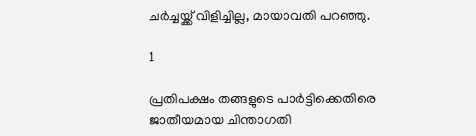ചര്‍ച്ചയ്ക്ക് വിളിച്ചില്ല, മായാവതി പറഞ്ഞു.

1

പ്രതിപക്ഷം തങ്ങളുടെ പാര്‍ട്ടിക്കെതിരെ ജാതീയമായ ചിന്താഗതി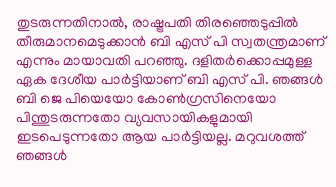തുടരുന്നതിനാല്‍, രാഷ്ട്രപതി തിരഞ്ഞെടുപ്പില്‍ തീരുമാനമെടുക്കാന്‍ ബി എസ് പി സ്വതന്ത്രമാണ് എന്നും മായാവതി പറഞ്ഞു. ദളിതര്‍ക്കൊപ്പമുള്ള ഏക ദേശീയ പാര്‍ട്ടിയാണ് ബി എസ് പി. ഞങ്ങള്‍ ബി ജെ പിയെയോ കോണ്‍ഗ്രസിനെയോ പിന്തുടരുന്നതോ വ്യവസായികളുമായി ഇടപെടുന്നതോ ആയ പാര്‍ട്ടിയല്ല. മറുവശത്ത് ഞങ്ങള്‍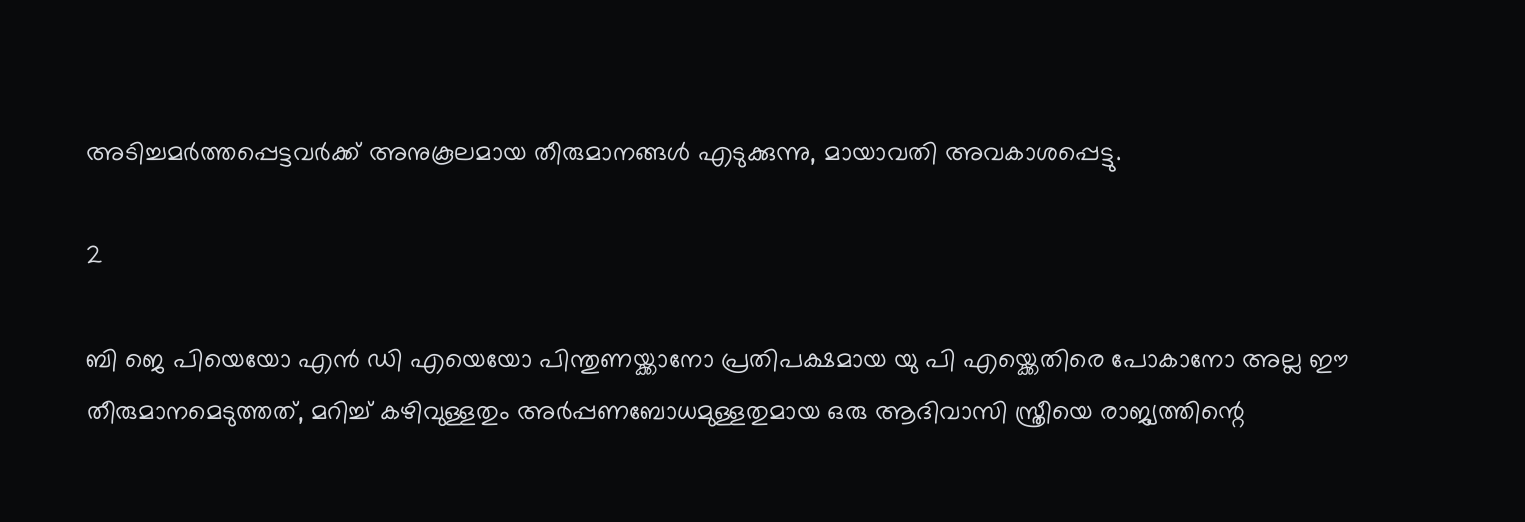അടിച്ചമര്‍ത്തപ്പെട്ടവര്‍ക്ക് അനുകൂലമായ തീരുമാനങ്ങള്‍ എടുക്കുന്നു, മായാവതി അവകാശപ്പെട്ടു.

2

ബി ജെ പിയെയോ എന്‍ ഡി എയെയോ പിന്തുണയ്ക്കാനോ പ്രതിപക്ഷമായ യു പി എയ്ക്കെതിരെ പോകാനോ അല്ല ഈ തീരുമാനമെടുത്തത്, മറിച്ച് കഴിവുള്ളതും അര്‍പ്പണബോധമുള്ളതുമായ ഒരു ആദിവാസി സ്ത്രീയെ രാജ്യത്തിന്റെ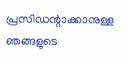പ്രസിഡന്റാക്കാനുള്ള ഞങ്ങളുടെ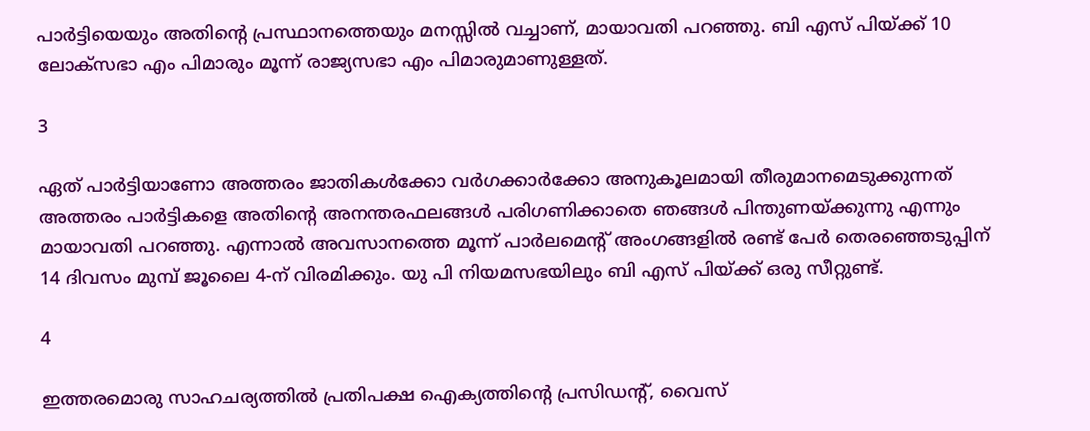പാര്‍ട്ടിയെയും അതിന്റെ പ്രസ്ഥാനത്തെയും മനസ്സില്‍ വച്ചാണ്, മായാവതി പറഞ്ഞു. ബി എസ് പിയ്ക്ക് 10 ലോക്സഭാ എം പിമാരും മൂന്ന് രാജ്യസഭാ എം പിമാരുമാണുള്ളത്.

3

ഏത് പാര്‍ട്ടിയാണോ അത്തരം ജാതികള്‍ക്കോ വര്‍ഗക്കാര്‍ക്കോ അനുകൂലമായി തീരുമാനമെടുക്കുന്നത് അത്തരം പാര്‍ട്ടികളെ അതിന്റെ അനന്തരഫലങ്ങള്‍ പരിഗണിക്കാതെ ഞങ്ങള്‍ പിന്തുണയ്ക്കുന്നു എന്നും മായാവതി പറഞ്ഞു. എന്നാല്‍ അവസാനത്തെ മൂന്ന് പാര്‍ലമെന്റ് അംഗങ്ങളില്‍ രണ്ട് പേര്‍ തെരഞ്ഞെടുപ്പിന് 14 ദിവസം മുമ്പ് ജൂലൈ 4-ന് വിരമിക്കും. യു പി നിയമസഭയിലും ബി എസ് പിയ്ക്ക് ഒരു സീറ്റുണ്ട്.

4

ഇത്തരമൊരു സാഹചര്യത്തില്‍ പ്രതിപക്ഷ ഐക്യത്തിന്റെ പ്രസിഡന്റ്, വൈസ്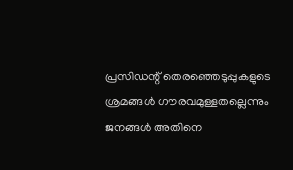പ്രസിഡന്റ് തെരഞ്ഞെടുപ്പുകളുടെ ശ്രമങ്ങള്‍ ഗൗരവമുള്ളതല്ലെന്നും ജനങ്ങള്‍ അതിനെ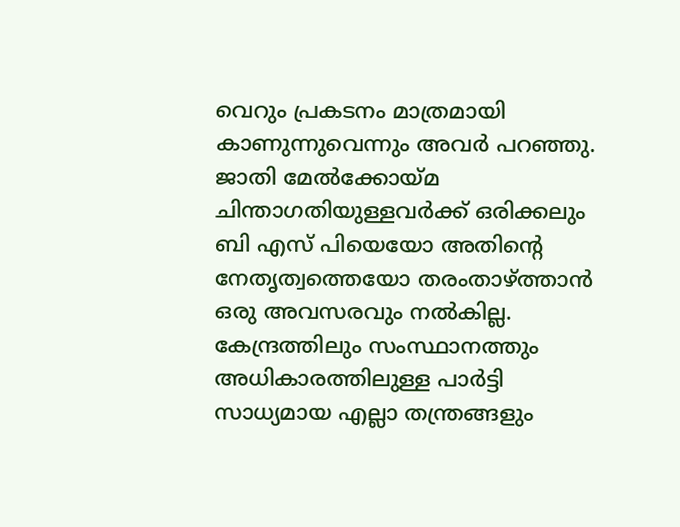വെറും പ്രകടനം മാത്രമായി കാണുന്നുവെന്നും അവര്‍ പറഞ്ഞു. ജാതി മേല്‍ക്കോയ്മ ചിന്താഗതിയുള്ളവര്‍ക്ക് ഒരിക്കലും ബി എസ് പിയെയോ അതിന്റെ നേതൃത്വത്തെയോ തരംതാഴ്ത്താന്‍ ഒരു അവസരവും നല്‍കില്ല. കേന്ദ്രത്തിലും സംസ്ഥാനത്തും അധികാരത്തിലുള്ള പാര്‍ട്ടി സാധ്യമായ എല്ലാ തന്ത്രങ്ങളും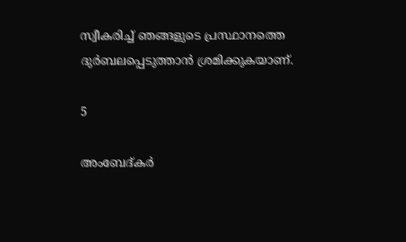സ്വീകരിച്ച് ഞങ്ങളുടെ പ്രസ്ഥാനത്തെ ദുര്‍ബലപ്പെടുത്താന്‍ ശ്രമിക്കുകയാണ്.

5

അംബേദ്കര്‍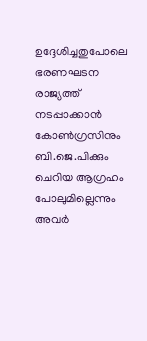ഉദ്ദേശിച്ചതുപോലെ ഭരണഘടന രാജ്യത്ത് നടപ്പാക്കാന്‍ കോണ്‍ഗ്രസിനും ബി.ജെ.പിക്കും ചെറിയ ആഗ്രഹം പോലുമില്ലെന്നും അവര്‍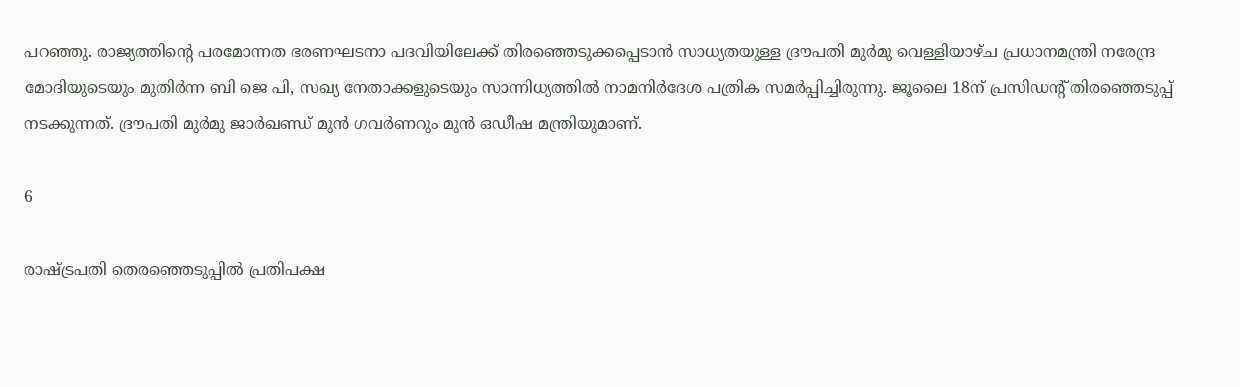പറഞ്ഞു. രാജ്യത്തിന്റെ പരമോന്നത ഭരണഘടനാ പദവിയിലേക്ക് തിരഞ്ഞെടുക്കപ്പെടാന്‍ സാധ്യതയുള്ള ദ്രൗപതി മുര്‍മു വെള്ളിയാഴ്ച പ്രധാനമന്ത്രി നരേന്ദ്ര മോദിയുടെയും മുതിര്‍ന്ന ബി ജെ പി, സഖ്യ നേതാക്കളുടെയും സാന്നിധ്യത്തില്‍ നാമനിര്‍ദേശ പത്രിക സമര്‍പ്പിച്ചിരുന്നു. ജൂലൈ 18ന് പ്രസിഡന്റ് തിരഞ്ഞെടുപ്പ് നടക്കുന്നത്. ദ്രൗപതി മുര്‍മു ജാര്‍ഖണ്ഡ് മുന്‍ ഗവര്‍ണറും മുന്‍ ഒഡീഷ മന്ത്രിയുമാണ്.

6

രാഷ്ട്രപതി തെരഞ്ഞെടുപ്പില്‍ പ്രതിപക്ഷ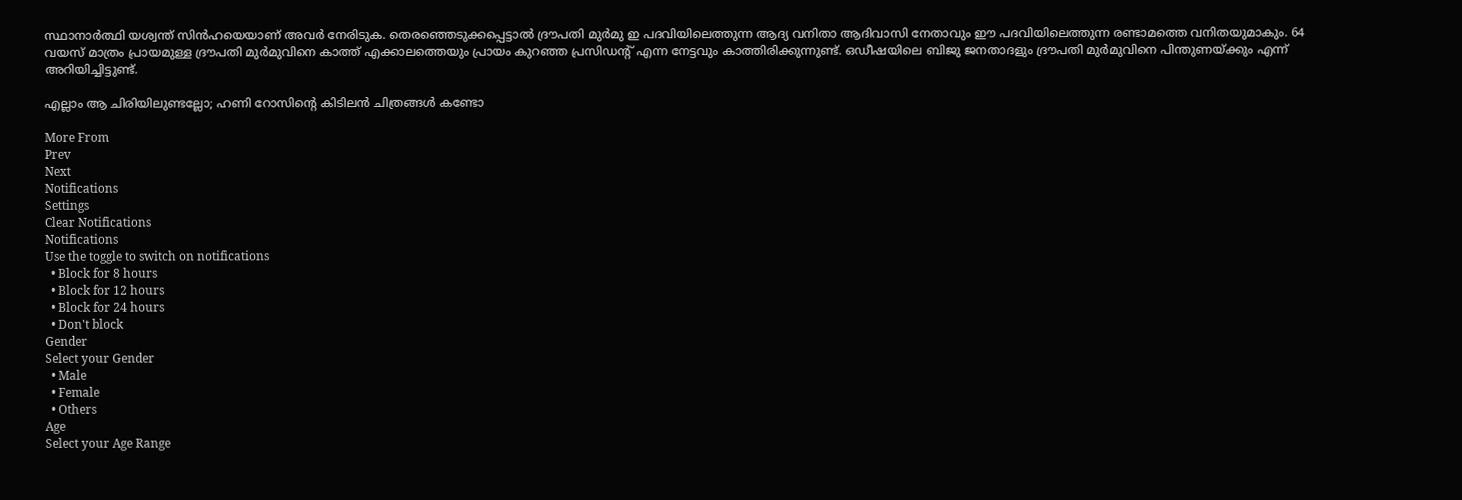സ്ഥാനാര്‍ത്ഥി യശ്വന്ത് സിന്‍ഹയെയാണ് അവര്‍ നേരിടുക. തെരഞ്ഞെടുക്കപ്പെട്ടാല്‍ ദ്രൗപതി മുര്‍മു ഇ പദവിയിലെത്തുന്ന ആദ്യ വനിതാ ആദിവാസി നേതാവും ഈ പദവിയിലെത്തുന്ന രണ്ടാമത്തെ വനിതയുമാകും. 64 വയസ് മാത്രം പ്രായമുള്ള ദ്രൗപതി മുര്‍മുവിനെ കാത്ത് എക്കാലത്തെയും പ്രായം കുറഞ്ഞ പ്രസിഡന്റ് എന്ന നേട്ടവും കാത്തിരിക്കുന്നുണ്ട്. ഒഡീഷയിലെ ബിജു ജനതാദളും ദ്രൗപതി മുര്‍മുവിനെ പിന്തുണയ്ക്കും എന്ന് അറിയിച്ചിട്ടുണ്ട്.

എല്ലാം ആ ചിരിയിലുണ്ടല്ലോ; ഹണി റോസിന്റെ കിടിലന്‍ ചിത്രങ്ങള്‍ കണ്ടോ

More From
Prev
Next
Notifications
Settings
Clear Notifications
Notifications
Use the toggle to switch on notifications
  • Block for 8 hours
  • Block for 12 hours
  • Block for 24 hours
  • Don't block
Gender
Select your Gender
  • Male
  • Female
  • Others
Age
Select your Age Range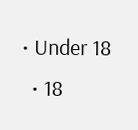• Under 18
  • 18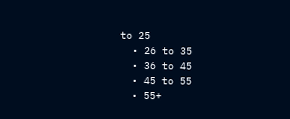to 25
  • 26 to 35
  • 36 to 45
  • 45 to 55
  • 55+